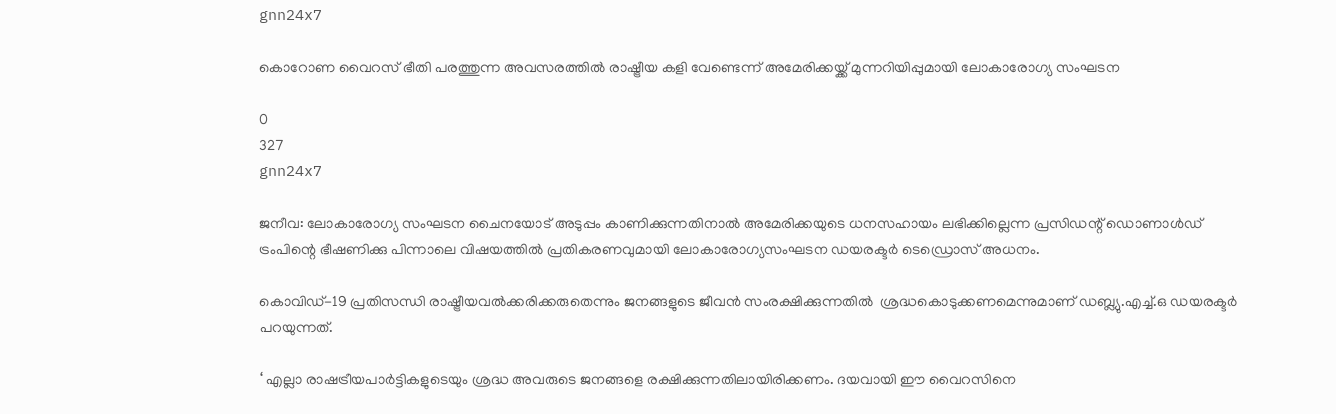gnn24x7

കൊറോണ വൈറസ് ഭീതി പരത്തുന്ന അവസരത്തില്‍ രാഷ്ട്രീയ കളി വേണ്ടെന്ന് അമേരിക്കയ്ക്ക് മുന്നറിയിപ്പുമായി ലോകാരോഗ്യ സംഘടന

0
327
gnn24x7

ജനീവ: ലോകാരോഗ്യ സംഘടന ചൈനയോട് അടുപ്പം കാണിക്കുന്നതിനാല്‍ അമേരിക്കയുടെ ധനസഹായം ലഭിക്കില്ലെന്ന പ്രസിഡന്റ് ഡൊണാള്‍ഡ് ട്രംപിന്റെ ഭീഷണിക്കു പിന്നാലെ വിഷയത്തില്‍ പ്രതികരണവുമായി ലോകാരോഗ്യസംഘടന ഡയരക്ടര്‍ ടെഡ്രൊസ് അധനം.

കൊവിഡ്-19 പ്രതിസന്ധി രാഷ്ട്രീയവല്‍ക്കരിക്കരുതെന്നും ജനങ്ങളുടെ ജീവന്‍ സംരക്ഷിക്കുന്നതില്‍  ശ്രദ്ധകൊടുക്കണമെന്നുമാണ് ഡബ്ല്യു.എച്ച്.ഒ ഡയരക്ടര്‍ പറയുന്നത്.

‘ എല്ലാ രാഷട്രീയപാര്‍ട്ടികളുടെയും ശ്രദ്ധ അവരുടെ ജനങ്ങളെ രക്ഷിക്കുന്നതിലായിരിക്കണം. ദയവായി ഈ വൈറസിനെ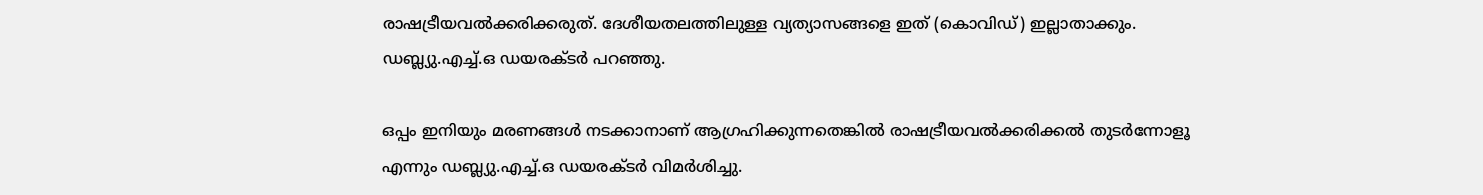രാഷട്രീയവല്‍ക്കരിക്കരുത്. ദേശീയതലത്തിലുള്ള വ്യത്യാസങ്ങളെ ഇത് (കൊവിഡ്) ഇല്ലാതാക്കും. ഡബ്ല്യു.എച്ച്.ഒ ഡയരക്ടര്‍ പറഞ്ഞു.

ഒപ്പം ഇനിയും മരണങ്ങള്‍ നടക്കാനാണ് ആഗ്രഹിക്കുന്നതെങ്കില്‍ രാഷട്രീയവല്‍ക്കരിക്കല്‍ തുടര്‍ന്നോളൂ എന്നും ഡബ്ല്യു.എച്ച്.ഒ ഡയരക്ടര്‍ വിമര്‍ശിച്ചു.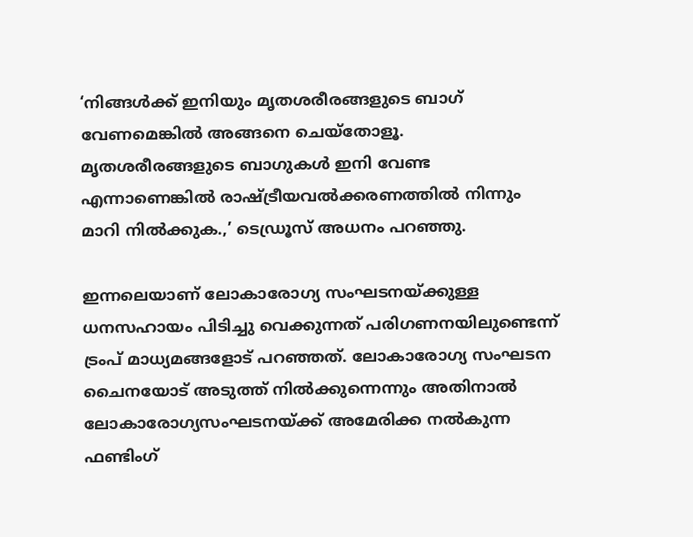‘നിങ്ങള്‍ക്ക് ഇനിയും മൃതശരീരങ്ങളുടെ ബാഗ് വേണമെങ്കില്‍ അങ്ങനെ ചെയ്‌തോളൂ. മൃതശരീരങ്ങളുടെ ബാഗുകള്‍ ഇനി വേണ്ട എന്നാണെങ്കില്‍ രാഷ്ട്രീയവല്‍ക്കരണത്തില്‍ നിന്നും മാറി നില്‍ക്കുക.,’ ടെഡ്രൂസ് അധനം പറഞ്ഞു.

ഇന്നലെയാണ് ലോകാരോഗ്യ സംഘടനയ്ക്കുള്ള ധനസഹായം പിടിച്ചു വെക്കുന്നത് പരിഗണനയിലുണ്ടെന്ന് ട്രംപ് മാധ്യമങ്ങളോട് പറഞ്ഞത്. ലോകാരോഗ്യ സംഘടന ചൈനയോട് അടുത്ത് നില്‍ക്കുന്നെന്നും അതിനാല്‍ ലോകാരോഗ്യസംഘടനയ്ക്ക് അമേരിക്ക നല്‍കുന്ന ഫണ്ടിംഗ്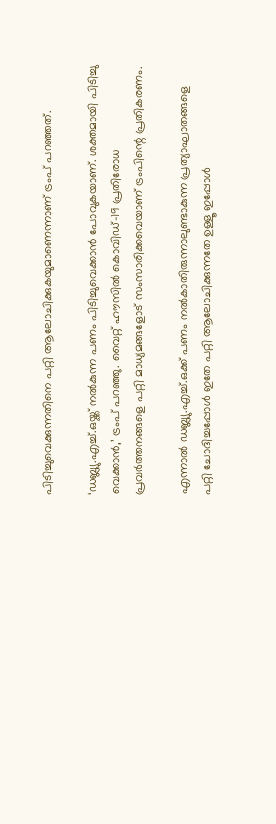പിടിച്ചുവെക്കുന്നതിനെ പറ്റി ആലോചിക്കുകയുമാണെന്നാണ് ട്രംപ് പറഞ്ഞത്.

‘ഡബ്ല്യു.എച്ച്.ഒയ്ക്ക് നല്‍കുന്ന പണം പിടിച്ചുവെക്കാന്‍ പോവുകയാണ്. ശക്തമായി പിടിച്ചു വെക്കാന്‍,’ ട്രംപ് പറഞ്ഞു. വൈറ്റ് ഹൗസില്‍ കൊവിഡ്-19 പ്രതിരോധ പ്രവര്‍ത്തനങ്ങളെ പറ്റി മാധ്യമങ്ങളോട് സംസാരിക്കവെയാണ് ട്രംപിന്റെ പ്രതികരണം.

എന്നാല്‍ ഡബ്ല്യു.എച്ച്.ഒക്ക് പണം നല്‍കാതിരുന്നാലുണ്ടാകുന്ന പ്രത്യാഘാതങ്ങളെ പറ്റി ചോദിച്ചപ്പോള്‍ ഇതേ പറ്റി ആലോചിക്കുന്നതേ ഉള്ളൂ ഇപ്പോള്‍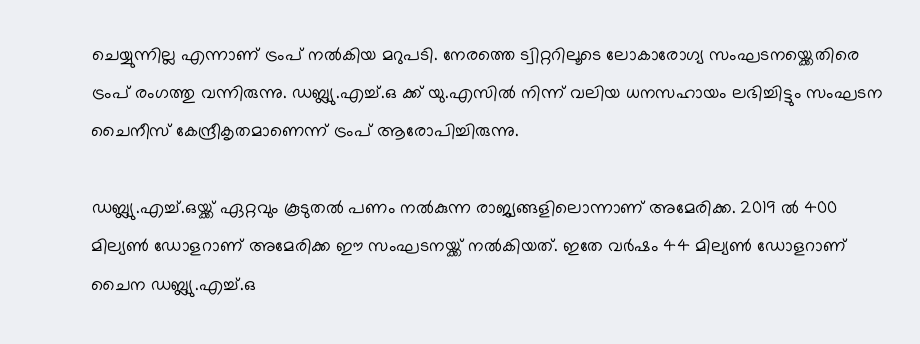ചെയ്യുന്നില്ല എന്നാണ് ട്രംപ് നല്‍കിയ മറുപടി. നേരത്തെ ട്വിറ്ററിലൂടെ ലോകാരോഗ്യ സംഘടനയ്ക്കെതിരെ ട്രംപ് രംഗത്തു വന്നിരുന്നു. ഡബ്ല്യു.എച്ച്.ഒ ക്ക് യു.എസില്‍ നിന്ന് വലിയ ധനസഹായം ലഭിച്ചിട്ടും സംഘടന ചൈനീസ് കേന്ദ്രീകൃതമാണെന്ന് ട്രംപ് ആരോപിച്ചിരുന്നു.

ഡബ്ല്യു.എച്ച്.ഒയ്ക്ക് ഏറ്റവും കൂടുതല്‍ പണം നല്‍കുന്ന രാജ്യങ്ങളിലൊന്നാണ് അമേരിക്ക. 2019 ല്‍ 400 മില്യണ്‍ ഡോളറാണ് അമേരിക്ക ഈ സംഘടനയ്ക്ക് നല്‍കിയത്. ഇതേ വര്‍ഷം 44 മില്യണ്‍ ഡോളറാണ് ചൈന ഡബ്ല്യു.എച്ച്.ഒ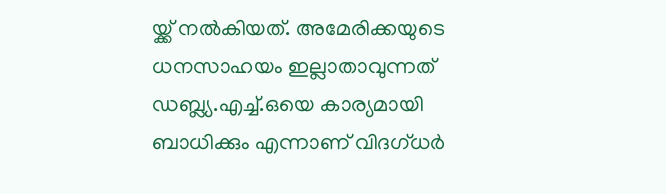യ്ക്ക് നല്‍കിയത്. അമേരിക്കയുടെ ധനസാഹയം ഇല്ലാതാവുന്നത് ഡബ്ല്യ.എച്ച്.ഒയെ കാര്യമായി ബാധിക്കും എന്നാണ് വിദഗ്ധര്‍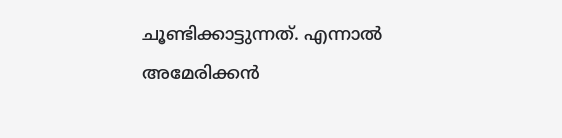ചൂണ്ടിക്കാട്ടുന്നത്. എന്നാല്‍ അമേരിക്കന്‍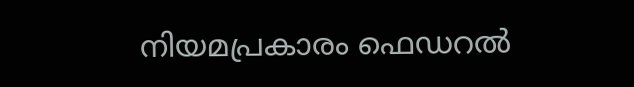നിയമപ്രകാരം ഫെഡറല്‍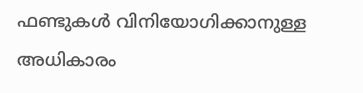ഫണ്ടുകള്‍ വിനിയോഗിക്കാനുള്ള അധികാരം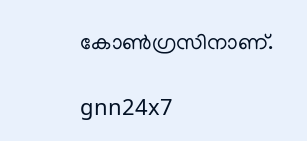കോണ്‍ഗ്രസിനാണ്.

gnn24x7